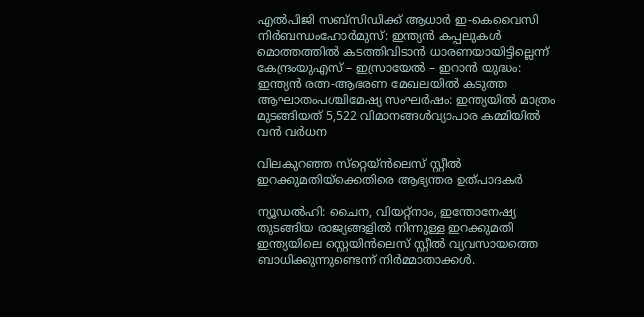എൽപിജി സബ്‌സിഡിക്ക് ആധാർ ഇ-കെവൈസി നിർബന്ധംഹോർമുസ്: ഇന്ത്യൻ കപ്പലുകൾ മൊത്തത്തിൽ കടത്തിവിടാൻ ധാരണയായിട്ടില്ലെന്ന് കേന്ദ്രംയുഎസ് – ഇസ്രായേൽ – ഇറാൻ യുദ്ധം: ഇന്ത്യൻ രത്ന-ആഭരണ മേഖലയിൽ കടുത്ത ആഘാതംപശ്ചിമേഷ്യ സംഘർഷം: ഇന്ത്യയിൽ മാത്രം മുടങ്ങിയത് 5,522 വിമാനങ്ങൾവ്യാപാര കമ്മിയിൽ വൻ വർധന

വിലകുറഞ്ഞ സ്‌റ്റെയ്ന്‍ലെസ് സ്റ്റീല്‍ ഇറക്കുമതിയ്‌ക്കെതിരെ ആഭ്യന്തര ഉത്പാദകര്‍

ന്യൂഡല്‍ഹി: ചൈന, വിയറ്റ്‌നാം, ഇന്തോനേഷ്യ തുടങ്ങിയ രാജ്യങ്ങളില്‍ നിന്നുള്ള ഇറക്കുമതി ഇന്ത്യയിലെ സ്റ്റെയിന്‍ലെസ് സ്റ്റീല്‍ വ്യവസായത്തെ ബാധിക്കുന്നുണ്ടെന്ന് നിര്‍മ്മാതാക്കള്‍.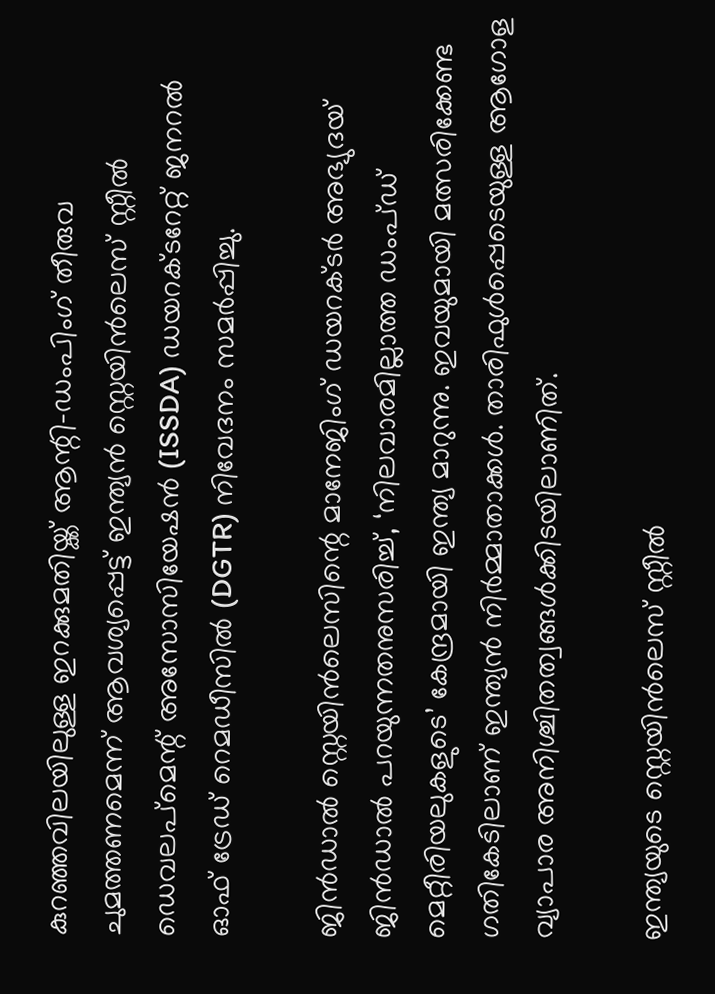കുറഞ്ഞവിലയിലുള്ള ഇറക്കുമതിയ്ക്ക് ആന്റി-ഡംപിംഗ് തീരുവ ചുമത്തണമെന്ന് ആവശ്യപ്പെട്ട് ഇന്ത്യന്‍ സ്റ്റെയിന്‍ലെസ് സ്റ്റീല്‍ ഡെവലപ്മെന്റ് അസോസിയേഷന്‍ (ISSDA) ഡയറക്ടറേറ്റ് ജനറല്‍ ഓഫ് ട്രേഡ് റെമഡീസില്‍ (DGTR) നിവേദനം സമര്‍പ്പിച്ചു.

ജിന്‍ഡാല്‍ സ്റ്റെയിന്‍ലെസിന്റെ മാനേജിംഗ് ഡയറക്ടര്‍ അഭ്യുദയ് ജിന്‍ഡാല്‍ പറയുന്നതനുസരിച്ച്, ‘നിലവാരമില്ലാത്ത ഡംപ്ഡ് മെറ്റീരിയലുകളുടെ’ കേന്ദ്രമായി ഇന്ത്യ മാറുന്നു. ഇവയുമായി മത്സരിക്കേണ്ട ഗതികേടിലാണ് ഇന്ത്യന്‍ നിര്‍മ്മാതാക്കള്‍. താരിഫുള്‍പ്പെടെയുള്ള ആഗോള വ്യാപാര അനിശ്ചിതത്വങ്ങള്‍ക്കിടയിലാണിത്.

ഇന്ത്യയുടെ സ്റ്റെയിന്‍ലെസ് സ്റ്റീല്‍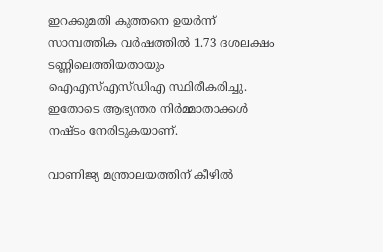ഇറക്കുമതി കുത്തനെ ഉയര്‍ന്ന് സാമ്പത്തിക വര്‍ഷത്തില്‍ 1.73 ദശലക്ഷം ടണ്ണിലെത്തിയതായും ഐഎസ്എസ്ഡിഎ സ്ഥിരീകരിച്ചു. ഇതോടെ ആഭ്യന്തര നിര്‍മ്മാതാക്കള്‍ നഷ്ടം നേരിടുകയാണ്.

വാണിജ്യ മന്ത്രാലയത്തിന് കീഴില്‍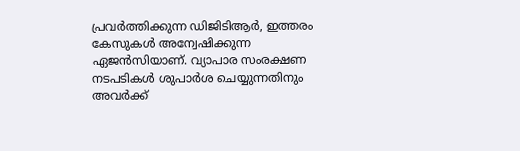പ്രവര്‍ത്തിക്കുന്ന ഡിജിടിആര്‍, ഇത്തരം കേസുകള്‍ അന്വേഷിക്കുന്ന ഏജന്‍സിയാണ്. വ്യാപാര സംരക്ഷണ നടപടികള്‍ ശുപാര്‍ശ ചെയ്യുന്നതിനും അവര്‍ക്ക്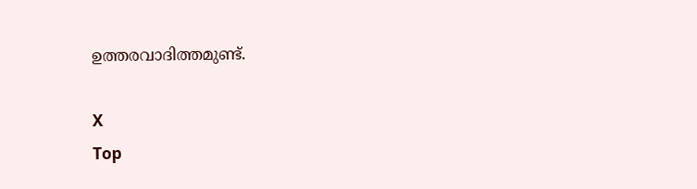ഉത്തരവാദിത്തമുണ്ട്.

X
Top